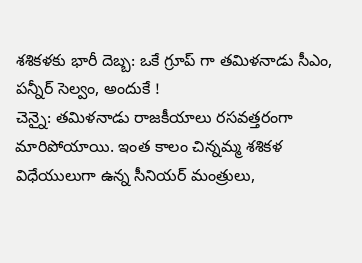శశికళకు భారీ దెబ్బ: ఒకే గ్రూప్ గా తమిళనాడు సీఎం, పన్నీర్ సెల్వం, అందుకే !
చెన్నై: తమిళనాడు రాజకీయాలు రసవత్తరంగా మారిపోయాయి. ఇంత కాలం చిన్నమ్మ శశికళ విధేయులుగా ఉన్న సీనియర్ మంత్రులు,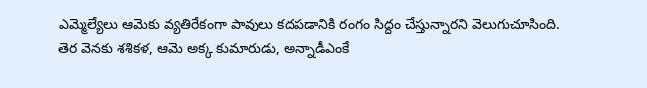ఎమ్మెల్యేలు ఆమెకు వ్యతిరేకంగా పావులు కదపడానికి రంగం సిద్దం చేస్తున్నారని వెలుగుచూసింది.
తెర వెనకు శశికళ, ఆమె అక్క కుమారుడు, అన్నాడీఎంకే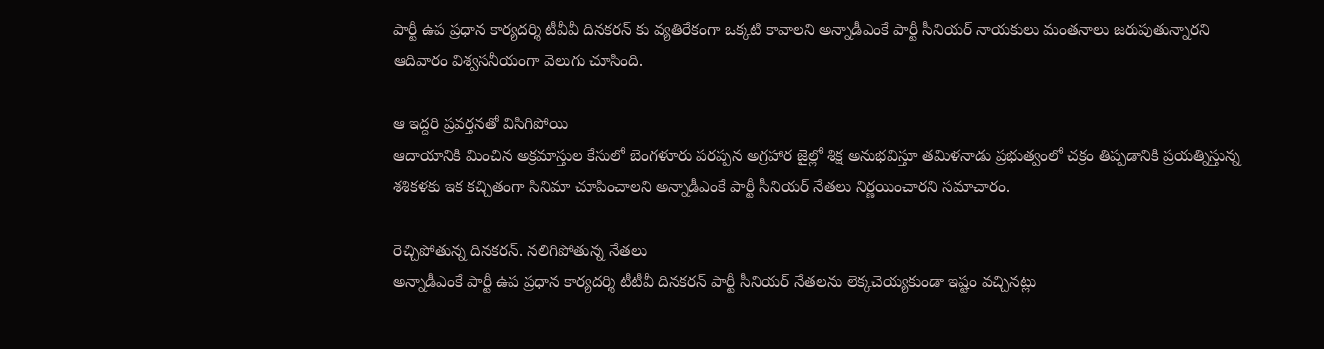పార్టీ ఉప ప్రధాన కార్యదర్శి టీవీవీ దినకరన్ కు వ్యతిరేకంగా ఒక్కటి కావాలని అన్నాడీఎంకే పార్టీ సీనియర్ నాయకులు మంతనాలు జరుపుతున్నారని ఆదివారం విశ్వసనీయంగా వెలుగు చూసింది.

ఆ ఇద్దరి ప్రవర్తనతో విసిగిపోయి
ఆదాయానికి మించిన అక్రమాస్తుల కేసులో బెంగళూరు పరప్పన అగ్రహార జైల్లో శిక్ష అనుభవిస్తూ తమిళనాడు ప్రభుత్వంలో చక్రం తిప్పడానికి ప్రయత్నిస్తున్న శశికళకు ఇక కచ్చితంగా సినిమా చూపించాలని అన్నాడీఎంకే పార్టీ సీనియర్ నేతలు నిర్ణయించారని సమాచారం.

రెచ్చిపోతున్న దినకరన్. నలిగిపోతున్న నేతలు
అన్నాడీఎంకే పార్టీ ఉప ప్రధాన కార్యదర్శి టీటీవీ దినకరన్ పార్టీ సీనియర్ నేతలను లెక్కచెయ్యకుండా ఇష్టం వచ్చినట్లు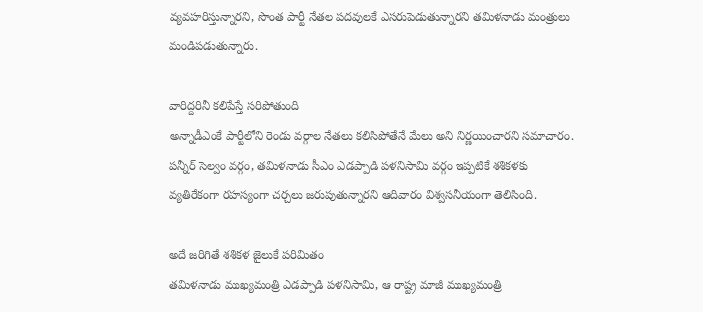వ్యవహరిస్తున్నారని, సొంత పార్టీ నేతల పదవులకే ఎసరుపెడుతున్నారని తమిళనాడు మంత్రులు మండిపడుతున్నారు.

వారిద్దరినీ కలిపేస్తే సరిపోతుంది
అన్నాడీఎంకే పార్టీలోని రెండు వర్గాల నేతలు కలిసిపోతేనే మేలు అని నిర్ణయించారని సమాచారం. పన్నీర్ సెల్వం వర్గం, తమిళనాడు సీఎం ఎడప్పాడి పళనిసామి వర్గం ఇప్పటికే శశికళకు వ్యతిరేకంగా రహస్యంగా చర్చలు జరుపుతున్నారని ఆదివారం విశ్వసనీయంగా తెలిసింది.

అదే జరిగితే శశికళ జైలుకే పరిమితం
తమిళనాడు ముఖ్యమంత్రి ఎడప్పాడి పళనిసామి, ఆ రాష్ట్ర మాజీ ముఖ్యమంత్రి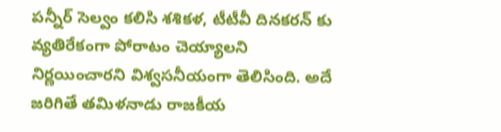పన్నీర్ సెల్వం కలిసి శశికళ, టీటీవీ దినకరన్ కు వ్యతిరేకంగా పోరాటం చెయ్యాలని నిర్ణయించారని విశ్వసనీయంగా తెలిసింది. అదే జరిగితే తమిళనాడు రాజకీయ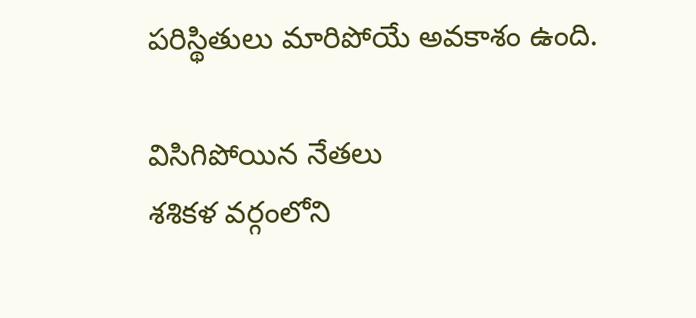పరిస్థితులు మారిపోయే అవకాశం ఉంది.

విసిగిపోయిన నేతలు
శశికళ వర్గంలోని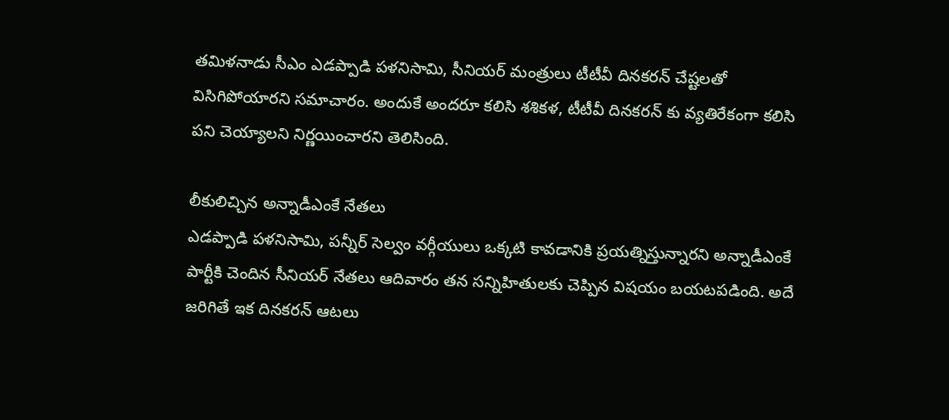తమిళనాడు సీఎం ఎడప్పాడి పళనిసామి, సీనియర్ మంత్రులు టీటీవీ దినకరన్ చేష్టలతో విసిగిపోయారని సమాచారం. అందుకే అందరూ కలిసి శశికళ, టీటీవీ దినకరన్ కు వ్యతిరేకంగా కలిసి పని చెయ్యాలని నిర్ణయించారని తెలిసింది.

లీకులిచ్చిన అన్నాడీఎంకే నేతలు
ఎడప్పాడి పళనిసామి, పన్నీర్ సెల్వం వర్గీయులు ఒక్కటి కావడానికి ప్రయత్నిస్తున్నారని అన్నాడీఎంకే పార్టీకి చెందిన సీనియర్ నేతలు ఆదివారం తన సన్నిహితులకు చెప్పిన విషయం బయటపడింది. అదే జరిగితే ఇక దినకరన్ ఆటలు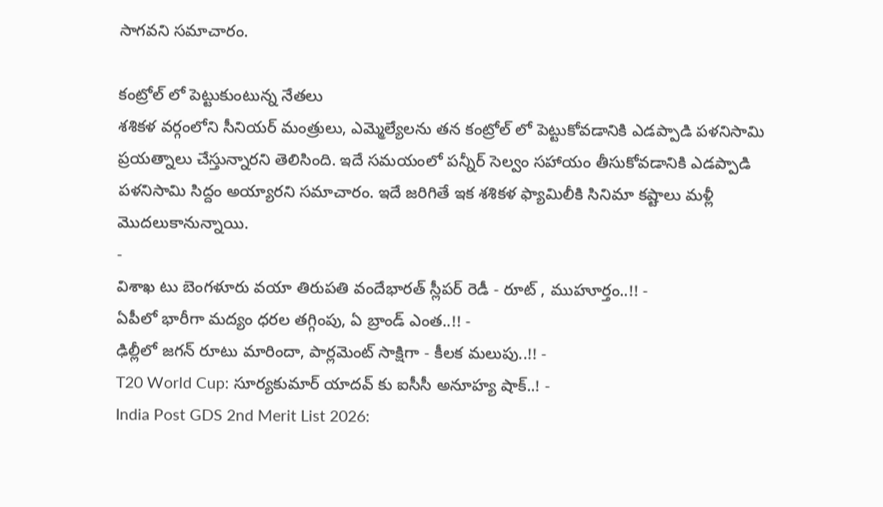సాగవని సమాచారం.

కంట్రోల్ లో పెట్టుకుంటున్న నేతలు
శశికళ వర్గంలోని సీనియర్ మంత్రులు, ఎమ్మెల్యేలను తన కంట్రోల్ లో పెట్టుకోవడానికి ఎడప్పాడి పళనిసామి ప్రయత్నాలు చేస్తున్నారని తెలిసింది. ఇదే సమయంలో పన్నీర్ సెల్వం సహాయం తీసుకోవడానికి ఎడప్పాడి పళనిసామి సిద్దం అయ్యారని సమాచారం. ఇదే జరిగితే ఇక శశికళ ఫ్యామిలీకి సినిమా కష్టాలు మళ్లీ మొదలుకానున్నాయి.
-
విశాఖ టు బెంగళూరు వయా తిరుపతి వందేభారత్ స్లీపర్ రెడీ - రూట్ , ముహూర్తం..!! -
ఏపీలో భారీగా మద్యం ధరల తగ్గింపు, ఏ బ్రాండ్ ఎంత..!! -
ఢిల్లీలో జగన్ రూటు మారిందా, పార్లమెంట్ సాక్షిగా - కీలక మలుపు..!! -
T20 World Cup: సూర్యకుమార్ యాదవ్ కు ఐసీసీ అనూహ్య షాక్..! -
India Post GDS 2nd Merit List 2026: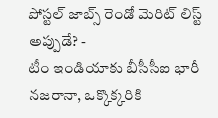పోస్టల్ జాబ్స్ రెండో మెరిట్ లిస్ట్ అప్పుడే? -
టీం ఇండియాకు బీసీసీఐ భారీ నజరానా, ఒక్కొక్కరికి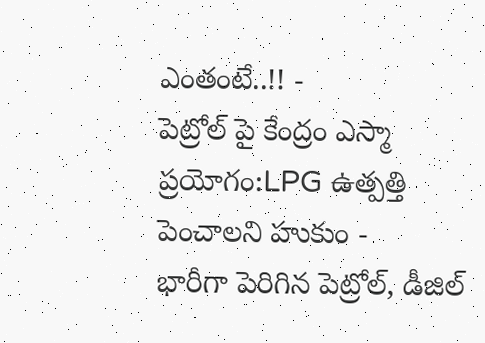ఎంతంటే..!! -
పెట్రోల్ పై కేంద్రం ఎస్మా ప్రయోగం:LPG ఉత్పత్తి పెంచాలని హుకుం -
భారీగా పెరిగిన పెట్రోల్, డీజిల్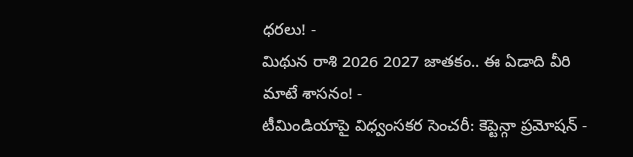ధరలు! -
మిథున రాశి 2026 2027 జాతకం.. ఈ ఏడాది వీరి మాటే శాసనం! -
టీమిండియాపై విధ్వంసకర సెంచరీ: కెప్టెన్గా ప్రమోషన్ -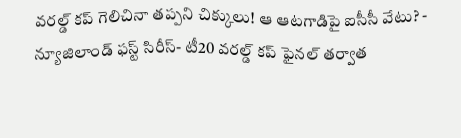వరల్డ్ కప్ గెలిచినా తప్పని చిక్కులు! ఆ ఆటగాడిపై ఐసీసీ వేటు? -
న్యూజిలాండ్ ఫస్ట్ సిరీస్- టీ20 వరల్డ్ కప్ ఫైనల్ తర్వాత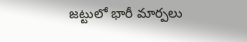జట్టులో భారీ మార్పలు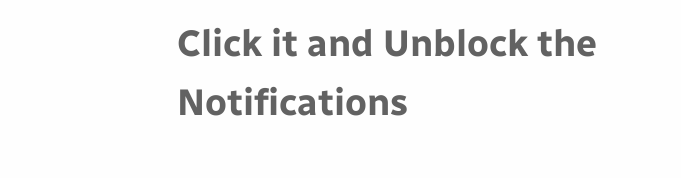Click it and Unblock the Notifications